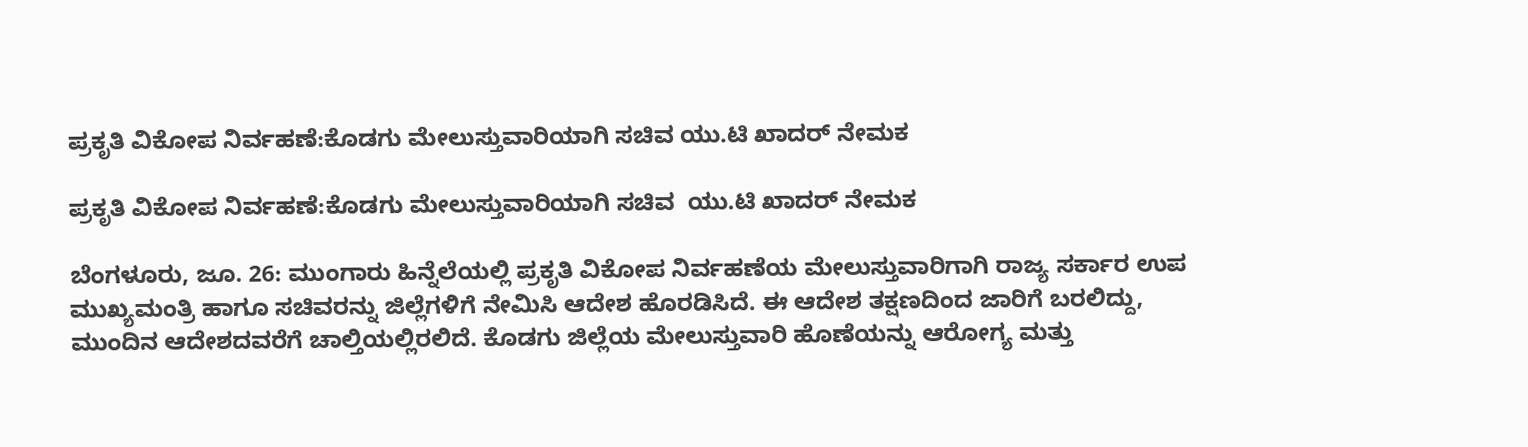ಪ್ರಕೃತಿ ವಿಕೋಪ ನಿರ್ವಹಣೆ:ಕೊಡಗು ಮೇಲುಸ್ತುವಾರಿಯಾಗಿ ಸಚಿವ ಯು.ಟಿ ಖಾದರ್ ನೇಮಕ

ಪ್ರಕೃತಿ ವಿಕೋಪ ನಿರ್ವಹಣೆ:ಕೊಡಗು ಮೇಲುಸ್ತುವಾರಿಯಾಗಿ ಸಚಿವ  ಯು.ಟಿ ಖಾದರ್ ನೇಮಕ

ಬೆಂಗಳೂರು, ಜೂ. 26: ಮುಂಗಾರು ಹಿನ್ನೆಲೆಯಲ್ಲಿ ಪ್ರಕೃತಿ ವಿಕೋಪ ನಿರ್ವಹಣೆಯ ಮೇಲುಸ್ತುವಾರಿಗಾಗಿ ರಾಜ್ಯ ಸರ್ಕಾರ ಉಪ ಮುಖ್ಯಮಂತ್ರಿ ಹಾಗೂ ಸಚಿವರನ್ನು ಜಿಲ್ಲೆಗಳಿಗೆ ನೇಮಿಸಿ ಆದೇಶ ಹೊರಡಿಸಿದೆ. ಈ ಆದೇಶ ತಕ್ಷಣದಿಂದ ಜಾರಿಗೆ ಬರಲಿದ್ದು, ಮುಂದಿನ ಆದೇಶದವರೆಗೆ ಚಾಲ್ತಿಯಲ್ಲಿರಲಿದೆ. ಕೊಡಗು ಜಿಲ್ಲೆಯ ಮೇಲುಸ್ತುವಾರಿ ಹೊಣೆಯನ್ನು ಆರೋಗ್ಯ ಮತ್ತು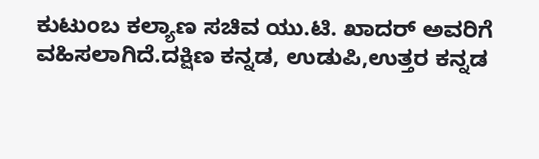ಕುಟುಂಬ ಕಲ್ಯಾಣ ಸಚಿವ ಯು.ಟಿ. ಖಾದರ್ ಅವರಿಗೆ ವಹಿಸಲಾಗಿದೆ.ದಕ್ಷಿಣ ಕನ್ನಡ, ಉಡುಪಿ,ಉತ್ತರ ಕನ್ನಡ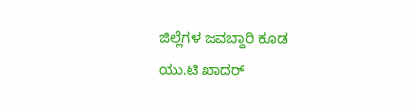ಜಿಲ್ಲೆಗಳ ಜವಬ್ದಾರಿ ಕೂಡ ಯು.ಟಿ ಖಾದರ್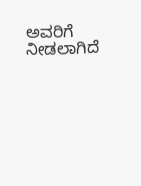ಅವರಿಗೆ ನೀಡಲಾಗಿದೆ